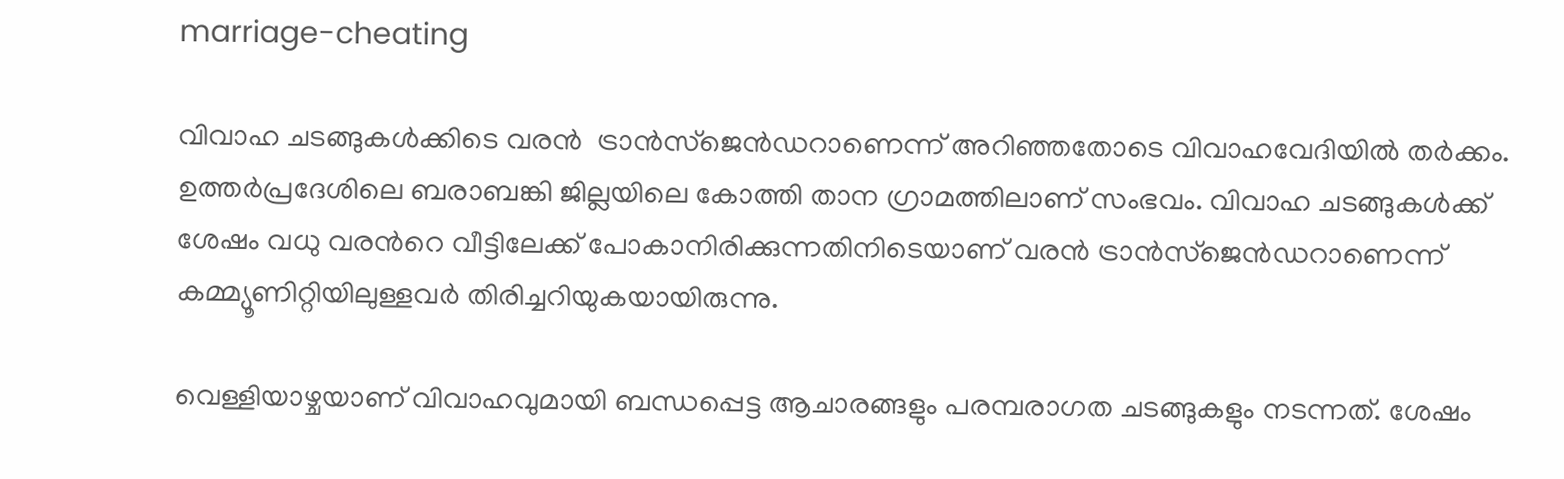marriage-cheating

വിവാഹ ചടങ്ങുകള്‍ക്കിടെ വരന്‍  ട്രാന്‍സ്ജെന്‍ഡറാണെന്ന് അറിഞ്ഞതോടെ വിവാഹവേദിയില്‍ തര്‍ക്കം. ഉത്തർപ്രദേശിലെ ബരാബങ്കി ജില്ലയിലെ കോത്തി താന ഗ്രാമത്തിലാണ് സംഭവം. വിവാഹ ചടങ്ങുകള്‍ക്ക് ശേഷം വധു വരന്‍റെ വീട്ടിലേക്ക് പോകാനിരിക്കുന്നതിനിടെയാണ് വരന്‍ ട്രാന്‍സ്ജെന്‍ഡറാണെന്ന് കമ്മ്യൂണിറ്റിയിലുള്ളവര്‍ തിരിച്ചറിയുകയായിരുന്നു.

വെള്ളിയാഴ്ചയാണ് വിവാഹവുമായി ബന്ധപ്പെട്ട ആചാരങ്ങളും പരമ്പരാഗത ചടങ്ങുകളും നടന്നത്. ശേഷം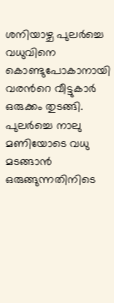ശനിയാഴ്ച പുലര്‍ച്ചെ വധുവിനെ കൊണ്ടുപോകാനായി വരന്‍റെ വീട്ടുകാര്‍ ഒരുക്കം തുടങ്ങി. പുലര്‍ച്ചെ നാലു മണിയോടെ വധു മടങ്ങാന്‍ ഒരുങ്ങുന്നതിനിടെ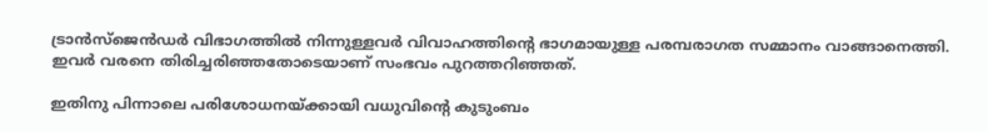ട്രാന്‍സ്ജെന്‍ഡര്‍ വിഭാഗത്തില്‍ നിന്നുള്ളവര്‍ വിവാഹത്തിന്റെ ഭാഗമായുള്ള പരമ്പരാഗത സമ്മാനം വാങ്ങാനെത്തി. ഇവര്‍ വരനെ തിരിച്ചരിഞ്ഞതോടെയാണ് സംഭവം പുറത്തറിഞ്ഞത്.

ഇതിനു പിന്നാലെ പരിശോധനയ്ക്കായി വധുവിന്‍റെ കുടുംബം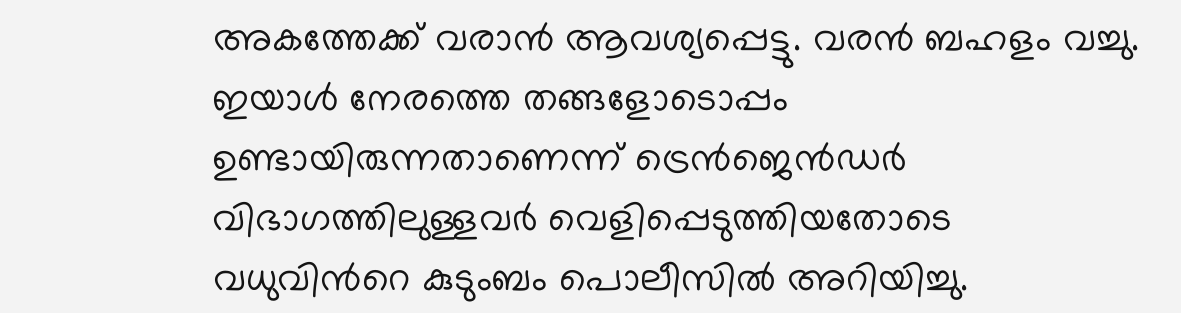അകത്തേക്ക് വരാന്‍ ആവശ്യപ്പെട്ടു. വരന്‍ ബഹളം വച്ചു. ഇയാള്‍ നേരത്തെ തങ്ങളോടൊപ്പം ഉണ്ടായിരുന്നതാണെന്ന് ട്രെന്‍ജെന്‍ഡര്‍ വിഭാഗത്തിലുള്ളവര്‍ വെളിപ്പെടുത്തിയതോടെ വധുവിന്‍റെ കുടുംബം പൊലീസില്‍ അറിയിച്ചു.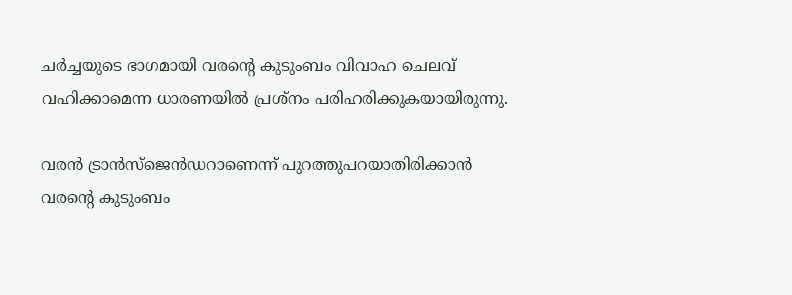ചര്‍ച്ചയുടെ ഭാഗമായി വരന്‍റെ കുടുംബം വിവാഹ ചെലവ് വഹിക്കാമെന്ന ധാരണയില്‍ പ്രശ്നം പരിഹരിക്കുകയായിരുന്നു.

വരന്‍ ട്രാന്‍സ്ജെന്‍ഡറാണെന്ന് പുറത്തുപറയാതിരിക്കാന്‍ വരന്‍റെ കുടുംബം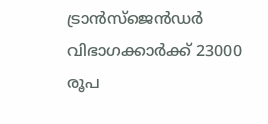ട്രാന്‍സ്ജെന്‍ഡര്‍ വിഭാഗക്കാര്‍ക്ക് 23000 രൂപ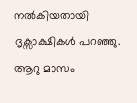നല്‍കിയതായി ദൃക്സാക്ഷികള്‍ പറഞ്ഞു. ആറു മാസം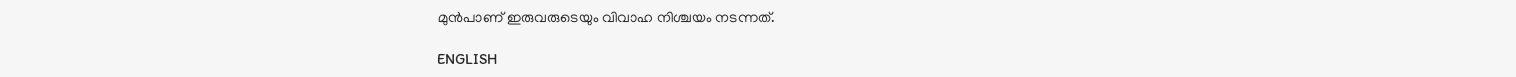മുന്‍പാണ് ഇരുവരുടെയും വിവാഹ നിശ്ചയം നടന്നത്.

ENGLISH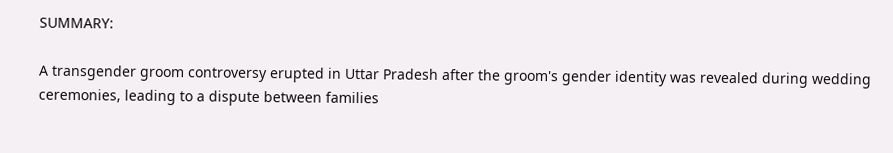SUMMARY:

A transgender groom controversy erupted in Uttar Pradesh after the groom's gender identity was revealed during wedding ceremonies, leading to a dispute between families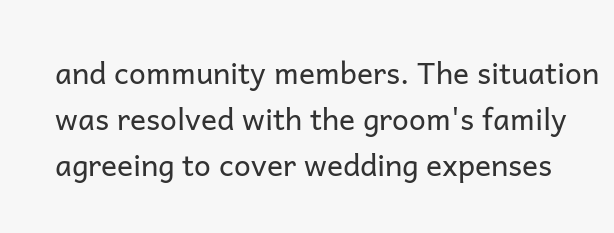and community members. The situation was resolved with the groom's family agreeing to cover wedding expenses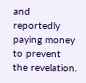and reportedly paying money to prevent the revelation.